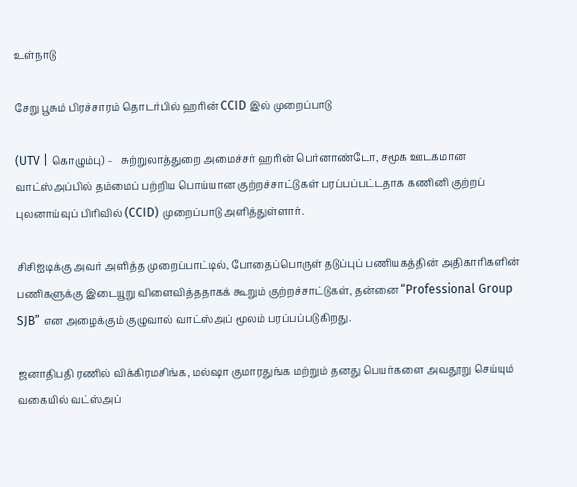உள்நாடு

சேறு பூசும் பிரச்சாரம் தொடர்பில் ஹரின் CCID இல் முறைப்பாடு

(UTV | கொழும்பு) –   சுற்றுலாத்துறை அமைச்சர் ஹரின் பெர்னாண்டோ, சமூக ஊடகமான வாட்ஸ்அப்பில் தம்மைப் பற்றிய பொய்யான குற்றச்சாட்டுகள் பரப்பப்பட்டதாக கணினி குற்றப் புலனாய்வுப் பிரிவில் (CCID) முறைப்பாடு அளித்துள்ளார்.

சிசிஐடிக்கு அவர் அளித்த முறைப்பாட்டில், போதைப்பொருள் தடுப்புப் பணியகத்தின் அதிகாரிகளின் பணிகளுக்கு இடையூறு விளைவித்ததாகக் கூறும் குற்றச்சாட்டுகள், தன்னை “Professional Group SJB” என அழைக்கும் குழுவால் வாட்ஸ்அப் மூலம் பரப்பப்படுகிறது.

ஜனாதிபதி ரணில் விக்கிரமசிங்க, மல்ஷா குமாரதுங்க மற்றும் தனது பெயர்களை அவதூறு செய்யும் வகையில் வட்ஸ்அப்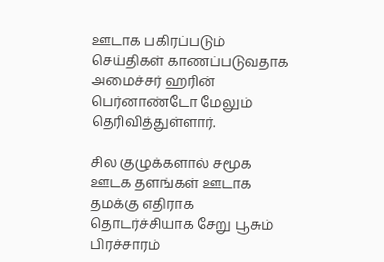ஊடாக பகிரப்படும் செய்திகள் காணப்படுவதாக அமைச்சர் ஹரின் பெர்னாண்டோ மேலும் தெரிவித்துள்ளார்.

சில குழுக்களால் சமூக ஊடக தளங்கள் ஊடாக தமக்கு எதிராக தொடர்ச்சியாக சேறு பூசும் பிரச்சாரம்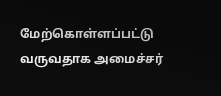மேற்கொள்ளப்பட்டு வருவதாக அமைச்சர்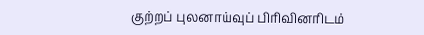குற்றப் புலனாய்வுப் பிரிவினரிடம்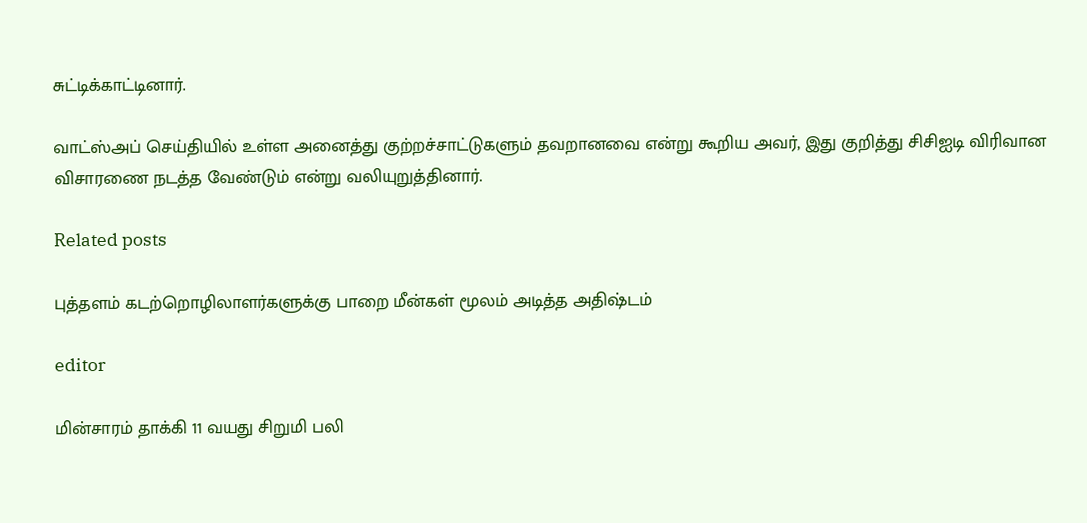சுட்டிக்காட்டினார்.

வாட்ஸ்அப் செய்தியில் உள்ள அனைத்து குற்றச்சாட்டுகளும் தவறானவை என்று கூறிய அவர், இது குறித்து சிசிஐடி விரிவான விசாரணை நடத்த வேண்டும் என்று வலியுறுத்தினார்.

Related posts

புத்தளம் கடற்றொழிலாளர்களுக்கு பாறை மீன்கள் மூலம் அடித்த அதிஷ்டம்

editor

மின்சாரம் தாக்கி 11 வயது சிறுமி பலி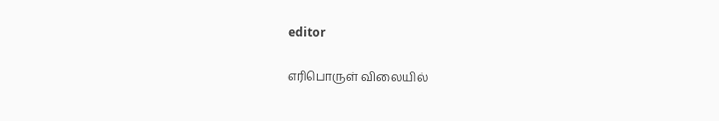editor

எரிபொருள் விலையில்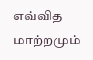எவ்வித மாற்றமும்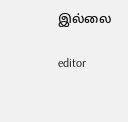இல்லை

editor